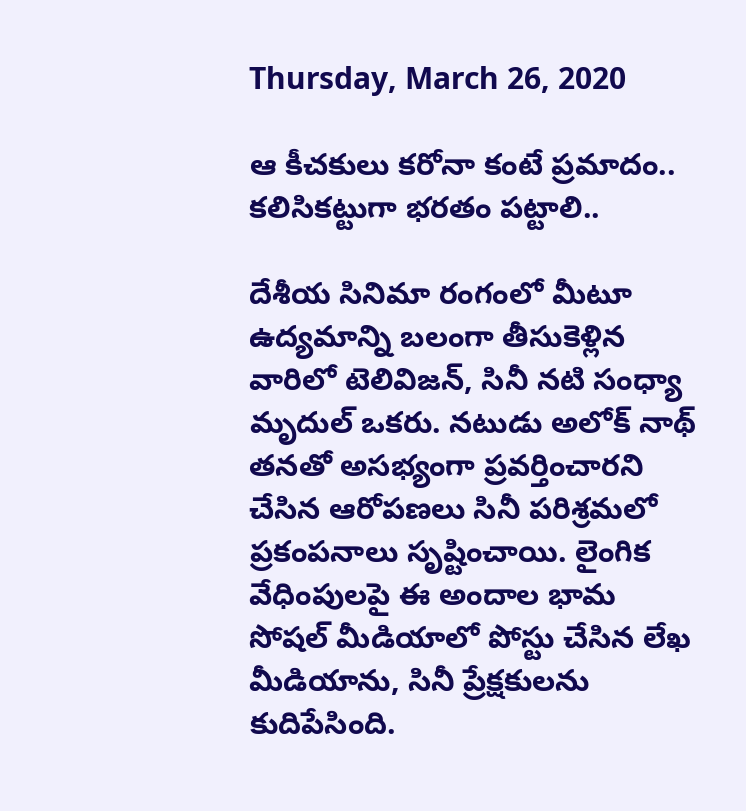Thursday, March 26, 2020

ఆ కీచకులు కరోనా కంటే ప్రమాదం.. కలిసికట్టుగా భరతం పట్టాలి..

దేశీయ సినిమా రంగంలో మీటూ ఉద్యమాన్ని బలంగా తీసుకెళ్లిన వారిలో టెలివిజన్, సినీ నటి సంధ్యా మృదుల్ ఒకరు. నటుడు అలోక్ నాథ్‌ తనతో అసభ్యంగా ప్రవర్తించారని చేసిన ఆరోపణలు సినీ పరిశ్రమలో ప్రకంపనాలు సృష్టించాయి. లైంగిక వేధింపులపై ఈ అందాల భామ సోషల్ మీడియాలో పోస్టు చేసిన లేఖ మీడియాను, సినీ ప్రేక్షకులను కుదిపేసింది.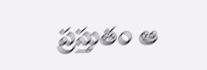ప్రస్తుతం ఆ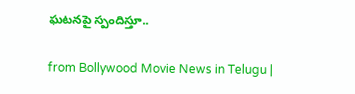ఘటనపై స్పందిస్తూ..

from Bollywood Movie News in Telugu |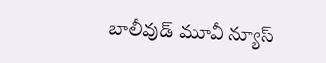బాలీవుడ్ మూవీ న్యూస్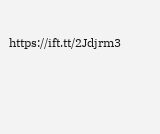https://ift.tt/2Jdjrm3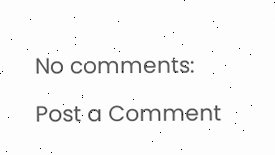No comments:

Post a Comment